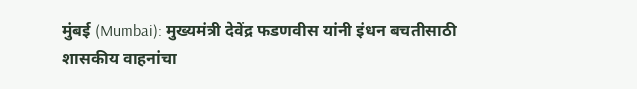मुंबई (Mumbai): मुख्यमंत्री देवेंद्र फडणवीस यांनी इंधन बचतीसाठी शासकीय वाहनांचा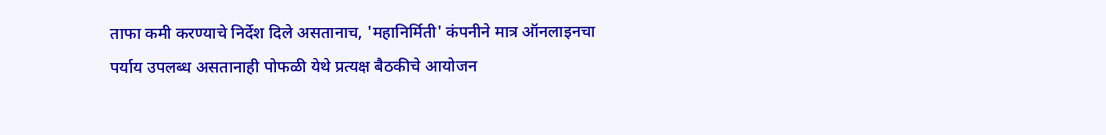ताफा कमी करण्याचे निर्देश दिले असतानाच, 'महानिर्मिती' कंपनीने मात्र ऑनलाइनचा पर्याय उपलब्ध असतानाही पोफळी येथे प्रत्यक्ष बैठकीचे आयोजन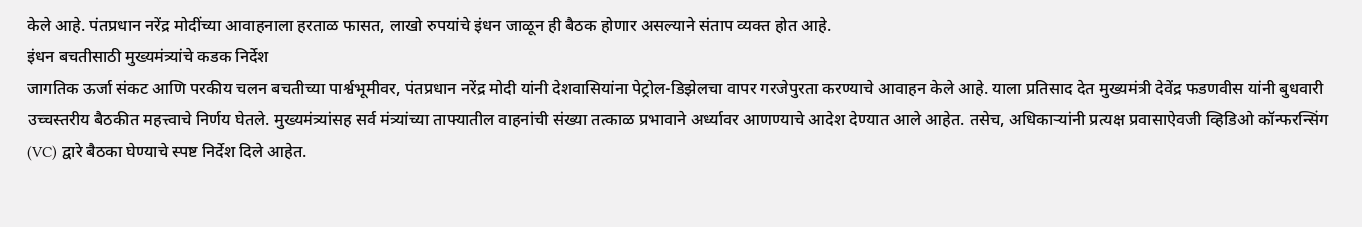केले आहे. पंतप्रधान नरेंद्र मोदींच्या आवाहनाला हरताळ फासत, लाखो रुपयांचे इंधन जाळून ही बैठक होणार असल्याने संताप व्यक्त होत आहे.
इंधन बचतीसाठी मुख्यमंत्र्यांचे कडक निर्देश
जागतिक ऊर्जा संकट आणि परकीय चलन बचतीच्या पार्श्वभूमीवर, पंतप्रधान नरेंद्र मोदी यांनी देशवासियांना पेट्रोल-डिझेलचा वापर गरजेपुरता करण्याचे आवाहन केले आहे. याला प्रतिसाद देत मुख्यमंत्री देवेंद्र फडणवीस यांनी बुधवारी उच्चस्तरीय बैठकीत महत्त्वाचे निर्णय घेतले. मुख्यमंत्र्यांसह सर्व मंत्र्यांच्या ताफ्यातील वाहनांची संख्या तत्काळ प्रभावाने अर्ध्यावर आणण्याचे आदेश देण्यात आले आहेत. तसेच, अधिकाऱ्यांनी प्रत्यक्ष प्रवासाऐवजी व्हिडिओ कॉन्फरन्सिंग (VC) द्वारे बैठका घेण्याचे स्पष्ट निर्देश दिले आहेत.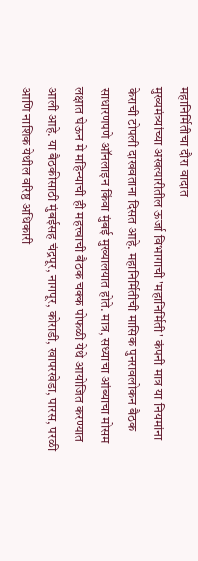महानिर्मितीचा दौरा वादात
मुख्यमंत्र्यांच्या अखत्यारीतील ऊर्जा विभागाची 'महानिर्मिती' कंपनी मात्र या नियमांना केराची टोपली दाखवताना दिसत आहे. महानिर्मितीची मासिक पुनरावलोकन बैठक साधारणपणे ऑनलाइन किंवा मुंबई मुख्यालयात होते. मात्र, सध्याचा आंब्याचा मोसम लक्षात घेऊन मे महिन्याची ही महत्त्वाची बैठक चक्क पोफळी येथे आयोजित करण्यात आली आहे. या बैठकीसाठी मुंबईसह चंद्रपूर, नागपूर, कोराडी, खापरखेडा, पारस, परळी आणि नाशिक येथील वरिष्ठ अधिकारी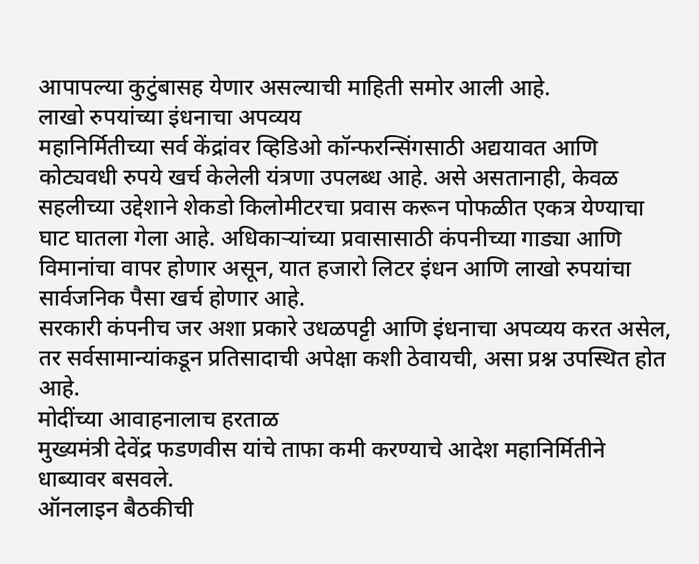आपापल्या कुटुंबासह येणार असल्याची माहिती समोर आली आहे.
लाखो रुपयांच्या इंधनाचा अपव्यय
महानिर्मितीच्या सर्व केंद्रांवर व्हिडिओ कॉन्फरन्सिंगसाठी अद्ययावत आणि कोट्यवधी रुपये खर्च केलेली यंत्रणा उपलब्ध आहे. असे असतानाही, केवळ सहलीच्या उद्देशाने शेकडो किलोमीटरचा प्रवास करून पोफळीत एकत्र येण्याचा घाट घातला गेला आहे. अधिकाऱ्यांच्या प्रवासासाठी कंपनीच्या गाड्या आणि विमानांचा वापर होणार असून, यात हजारो लिटर इंधन आणि लाखो रुपयांचा सार्वजनिक पैसा खर्च होणार आहे.
सरकारी कंपनीच जर अशा प्रकारे उधळपट्टी आणि इंधनाचा अपव्यय करत असेल, तर सर्वसामान्यांकडून प्रतिसादाची अपेक्षा कशी ठेवायची, असा प्रश्न उपस्थित होत आहे.
मोदींच्या आवाहनालाच हरताळ
मुख्यमंत्री देवेंद्र फडणवीस यांचे ताफा कमी करण्याचे आदेश महानिर्मितीने धाब्यावर बसवले.
ऑनलाइन बैठकीची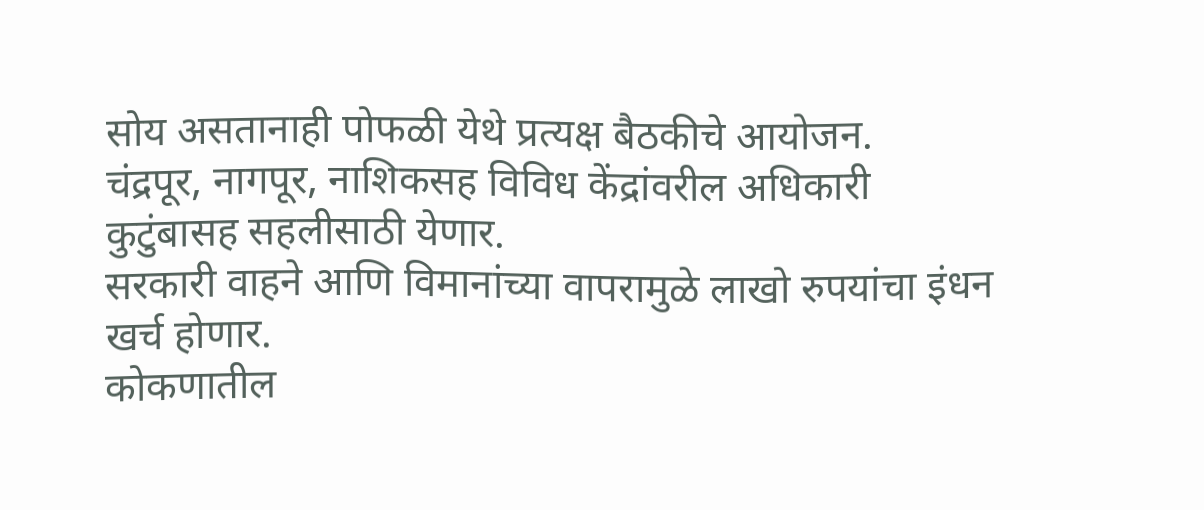सोय असतानाही पोफळी येथे प्रत्यक्ष बैठकीचे आयोजन.
चंद्रपूर, नागपूर, नाशिकसह विविध केंद्रांवरील अधिकारी कुटुंबासह सहलीसाठी येणार.
सरकारी वाहने आणि विमानांच्या वापरामुळे लाखो रुपयांचा इंधन खर्च होणार.
कोकणातील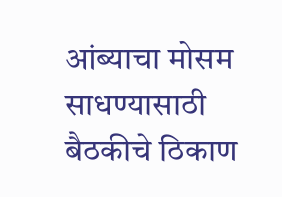आंब्याचा मोसम साधण्यासाठी बैठकीचे ठिकाण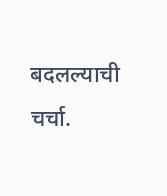बदलल्याची चर्चा.